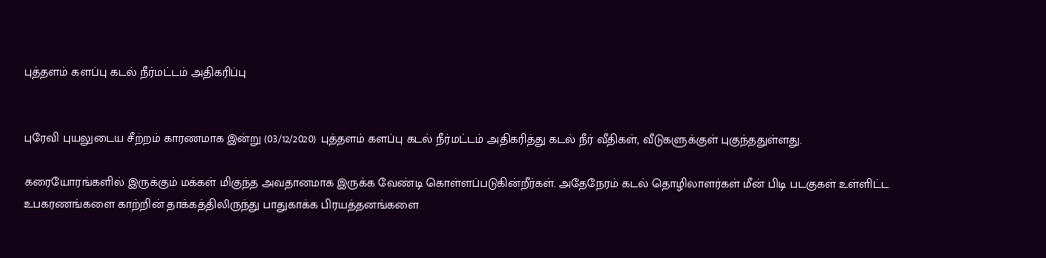புத்தளம் களப்பு கடல் நீர்மட்டம் அதிகரிப்பு


புரேவி புயலுடைய சீற்றம் காரணமாக இன்று (03/12/2020) புத்தளம் களப்பு கடல் நீர்மட்டம் அதிகரித்து கடல் நீர் வீதிகள், வீடுகளுக்குள் புகுந்ததுள்ளது.

கரையோரங்களில் இருக்கும் மக்கள் மிகுந்த அவதானமாக இருக்க வேண்டி கொள்ளப்படுகின்றீர்கள். அதேநேரம் கடல் தொழிலாளர்கள் மீன் பிடி படகுகள் உள்ளிட்ட உபகரணங்களை காற்றின் தாக்கத்திலிருந்து பாதுகாக்க பிரயத்தனங்களை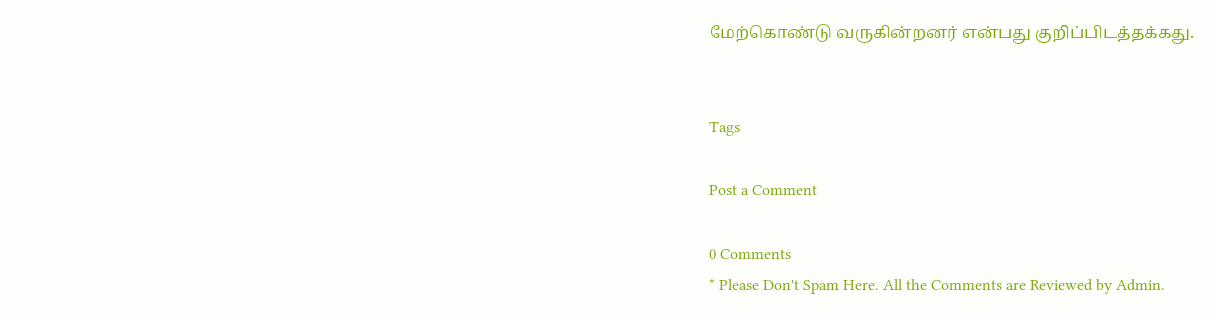மேற்கொண்டு வருகின்றனர் என்பது குறிப்பிடத்தக்கது.


Tags

Post a Comment

0 Comments
* Please Don't Spam Here. All the Comments are Reviewed by Admin.